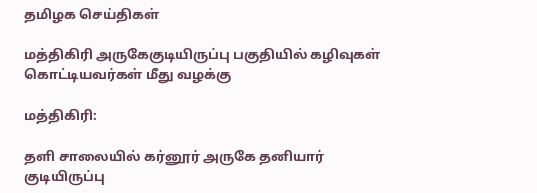தமிழக செய்திகள்

மத்திகிரி அருகேகுடியிருப்பு பகுதியில் கழிவுகள் கொட்டியவர்கள் மீது வழக்கு

மத்திகிரி:

தளி சாலையில் கர்னூர் அருகே தனியார் குடியிருப்பு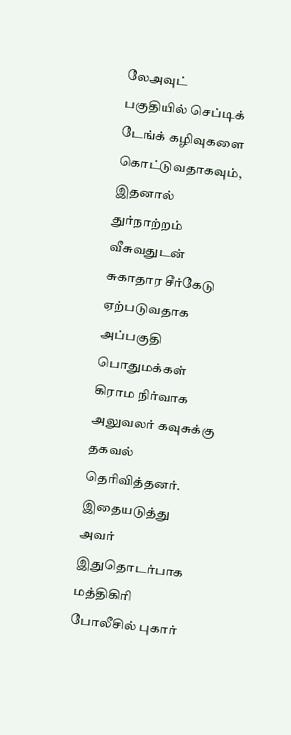லேஅவுட் பகுதியில் செப்டிக் டேங்க் கழிவுகளை கொட்டுவதாகவும், இதனால் துர்நாற்றம் வீசுவதுடன் சுகாதார சீர்கேடு ஏற்படுவதாக அப்பகுதி பொதுமக்கள் கிராம நிர்வாக அலுவலர் கவுசுக்கு தகவல் தெரிவித்தனர். இதையடுத்து அவர் இதுதொடர்பாக மத்திகிரி போலீசில் புகார்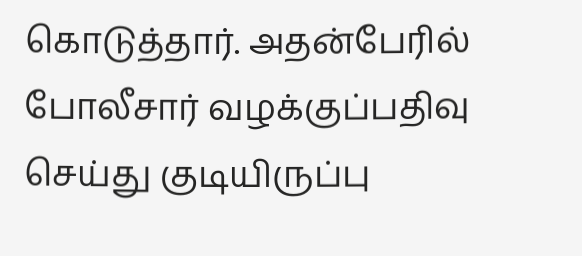கொடுத்தார். அதன்பேரில் போலீசார் வழக்குப்பதிவு செய்து குடியிருப்பு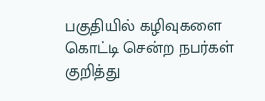பகுதியில் கழிவுகளை கொட்டி சென்ற நபர்கள் குறித்து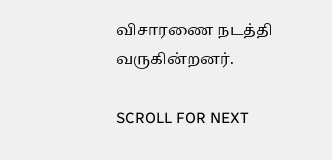விசாரணை நடத்தி வருகின்றனர்.

SCROLL FOR NEXT